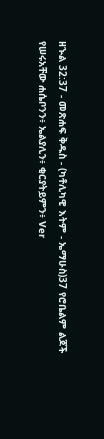ዘኍል 32:37 - መጽሐፍ ቅዱስ - (ካቶሊካዊ እትም - ኤማሁስ)37 የሮቤልም ልጆች የሠሩአቸው ሐሴቦንን፥ ኤልያሊን፥ ቂርያትይምን፥ Ver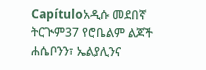Capítuloአዲሱ መደበኛ ትርጒም37 የሮቤልም ልጆች ሐሴቦንን፣ ኤልያሊንና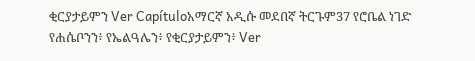ቂርያታይምን Ver Capítuloአማርኛ አዲሱ መደበኛ ትርጉም37 የሮቤል ነገድ የሐሴቦንን፥ የኤልዓሌን፥ የቂርያታይምን፥ Ver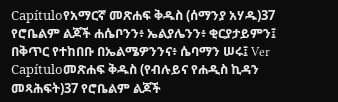Capítuloየአማርኛ መጽሐፍ ቅዱስ (ሰማንያ አሃዱ)37 የሮቤልም ልጆች ሐሴቦንን፥ ኤልያሌንን፥ ቂርያታይምን፤ በቅጥር የተከበቡ በኤልሜዎንንና፥ ሴባማን ሠሩ፤ Ver Capítuloመጽሐፍ ቅዱስ (የብሉይና የሐዲስ ኪዳን መጻሕፍት)37 የሮቤልም ልጆች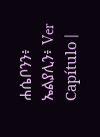ሐሴቦንን፥ ኤልያሊን፥ Ver Capítulo |